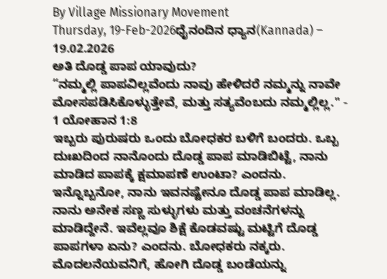By Village Missionary Movement
Thursday, 19-Feb-2026ಧೈನಂದಿನ ಧ್ಯಾನ(Kannada) – 19.02.2026
ಅತಿ ದೊಡ್ಡ ಪಾಪ ಯಾವುದು?
“ನಮ್ಮಲ್ಲಿ ಪಾಪವಿಲ್ಲವೆಂದು ನಾವು ಹೇಳಿದರೆ ನಮ್ಮನ್ನು ನಾವೇ ಮೋಸಪಡಿಸಿಕೊಳ್ಳುತ್ತೇವೆ, ಮತ್ತು ಸತ್ಯವೆಂಬದು ನಮ್ಮಲ್ಲಿಲ್ಲ." - 1 ಯೋಹಾನ 1:8
ಇಬ್ಬರು ಪುರುಷರು ಒಂದು ಬೋಧಕರ ಬಳಿಗೆ ಬಂದರು. ಒಬ್ಬ ದುಃಖದಿಂದ ನಾನೊಂದು ದೊಡ್ಡ ಪಾಪ ಮಾಡಿಬಿಟ್ಟೆ, ನಾನು ಮಾಡಿದ ಪಾಪಕ್ಕೆ ಕ್ಷಮಾಪಣೆ ಉಂಟಾ? ಎಂದನು. ಇನ್ನೊಬ್ಬನೋ, ನಾನು ಇವನಷ್ಟೇನೂ ದೊಡ್ಡ ಪಾಪ ಮಾಡಿಲ್ಲ. ನಾನು ಅನೇಕ ಸಣ್ಣ ಸುಳ್ಳುಗಳು ಮತ್ತು ವಂಚನೆಗಳನ್ನು ಮಾಡಿದ್ದೇನೆ. ಇವೆಲ್ಲವೂ ಶಿಕ್ಷೆ ಕೊಡವಷ್ಟು ಮಟ್ಟಿಗೆ ದೊಡ್ಡ ಪಾಪಗಳಾ ಏನು? ಎಂದನು. ಬೋಧಕರು ನಕ್ಕರು. ಮೊದಲನೆಯವನಿಗೆ, ಹೋಗಿ ದೊಡ್ಡ ಬಂಡೆಯನ್ನು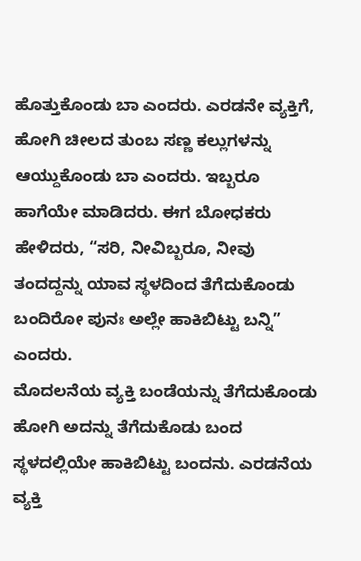ಹೊತ್ತುಕೊಂಡು ಬಾ ಎಂದರು. ಎರಡನೇ ವ್ಯಕ್ತಿಗೆ, ಹೋಗಿ ಚೀಲದ ತುಂಬ ಸಣ್ಣ ಕಲ್ಲುಗಳನ್ನು ಆಯ್ದುಕೊಂಡು ಬಾ ಎಂದರು. ಇಬ್ಬರೂ ಹಾಗೆಯೇ ಮಾಡಿದರು. ಈಗ ಬೋಧಕರು ಹೇಳಿದರು, “ಸರಿ, ನೀವಿಬ್ಬರೂ, ನೀವು ತಂದದ್ದನ್ನು ಯಾವ ಸ್ಥಳದಿಂದ ತೆಗೆದುಕೊಂಡು ಬಂದಿರೋ ಪುನಃ ಅಲ್ಲೇ ಹಾಕಿಬಿಟ್ಟು ಬನ್ನಿ” ಎಂದರು.
ಮೊದಲನೆಯ ವ್ಯಕ್ತಿ ಬಂಡೆಯನ್ನು ತೆಗೆದುಕೊಂಡು ಹೋಗಿ ಅದನ್ನು ತೆಗೆದುಕೊಡು ಬಂದ ಸ್ಥಳದಲ್ಲಿಯೇ ಹಾಕಿಬಿಟ್ಟು ಬಂದನು. ಎರಡನೆಯ ವ್ಯಕ್ತಿ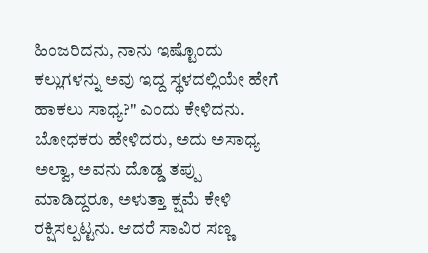ಹಿಂಜರಿದನು, ನಾನು ಇಷ್ಟೊಂದು ಕಲ್ಲುಗಳನ್ನು ಅವು ಇದ್ದ ಸ್ಥಳದಲ್ಲಿಯೇ ಹೇಗೆ ಹಾಕಲು ಸಾಧ್ಯ?" ಎಂದು ಕೇಳಿದನು. ಬೋಧಕರು ಹೇಳಿದರು, ಅದು ಅಸಾಧ್ಯ ಅಲ್ವಾ, ಅವನು ದೊಡ್ಡ ತಪ್ಪು ಮಾಡಿದ್ದರೂ, ಅಳುತ್ತಾ ಕ್ಷಮೆ ಕೇಳಿ ರಕ್ಷಿಸಲ್ಪಟ್ಟನು. ಆದರೆ ಸಾವಿರ ಸಣ್ಣ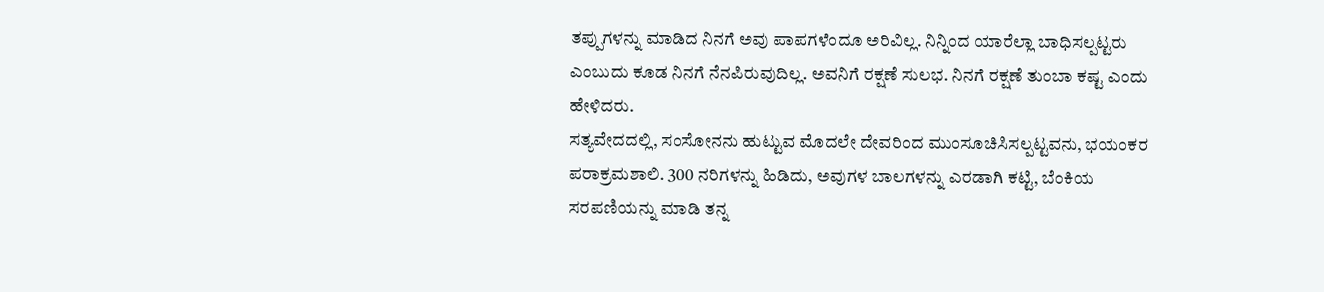ತಪ್ಪುಗಳನ್ನು ಮಾಡಿದ ನಿನಗೆ ಅವು ಪಾಪಗಳೆಂದೂ ಅರಿವಿಲ್ಲ. ನಿನ್ನಿಂದ ಯಾರೆಲ್ಲಾ ಬಾಧಿಸಲ್ಪಟ್ಟರು ಎಂಬುದು ಕೂಡ ನಿನಗೆ ನೆನಪಿರುವುದಿಲ್ಲ. ಅವನಿಗೆ ರಕ್ಷಣೆ ಸುಲಭ. ನಿನಗೆ ರಕ್ಷಣೆ ತುಂಬಾ ಕಷ್ಟ ಎಂದು ಹೇಳಿದರು.
ಸತ್ಯವೇದದಲ್ಲಿ, ಸಂಸೋನನು ಹುಟ್ಟುವ ಮೊದಲೇ ದೇವರಿಂದ ಮುಂಸೂಚಿಸಿಸಲ್ಪಟ್ಟವನು, ಭಯಂಕರ ಪರಾಕ್ರಮಶಾಲಿ. 300 ನರಿಗಳನ್ನು ಹಿಡಿದು, ಅವುಗಳ ಬಾಲಗಳನ್ನು ಎರಡಾಗಿ ಕಟ್ಟಿ, ಬೆಂಕಿಯ ಸರಪಣಿಯನ್ನು ಮಾಡಿ ತನ್ನ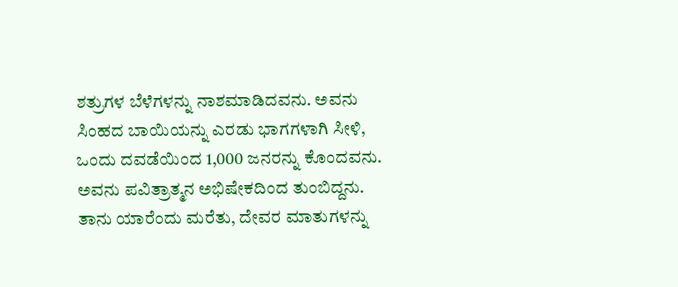ಶತ್ರುಗಳ ಬೆಳೆಗಳನ್ನು ನಾಶಮಾಡಿದವನು. ಅವನು ಸಿಂಹದ ಬಾಯಿಯನ್ನು ಎರಡು ಭಾಗಗಳಾಗಿ ಸೀಳಿ, ಒಂದು ದವಡೆಯಿಂದ 1,000 ಜನರನ್ನು ಕೊಂದವನು. ಅವನು ಪವಿತ್ರಾತ್ಮನ ಅಭಿಷೇಕದಿಂದ ತುಂಬಿದ್ದನು. ತಾನು ಯಾರೆಂದು ಮರೆತು, ದೇವರ ಮಾತುಗಳನ್ನು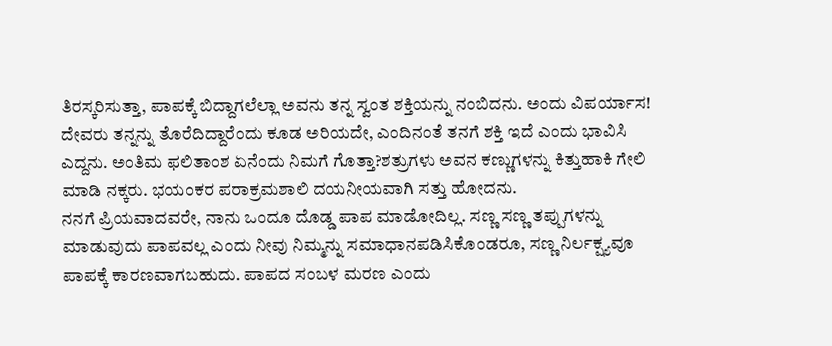ತಿರಸ್ಕರಿಸುತ್ತಾ, ಪಾಪಕ್ಕೆ ಬಿದ್ದಾಗಲೆಲ್ಲಾ ಅವನು ತನ್ನ ಸ್ವಂತ ಶಕ್ತಿಯನ್ನು ನಂಬಿದನು. ಅಂದು ವಿಪರ್ಯಾಸ! ದೇವರು ತನ್ನನ್ನು ತೊರೆದಿದ್ದಾರೆಂದು ಕೂಡ ಅರಿಯದೇ, ಎಂದಿನಂತೆ ತನಗೆ ಶಕ್ತಿ ಇದೆ ಎಂದು ಭಾವಿಸಿ ಎದ್ದನು. ಅಂತಿಮ ಫಲಿತಾಂಶ ಏನೆಂದು ನಿಮಗೆ ಗೊತ್ತಾ?ಶತ್ರುಗಳು ಅವನ ಕಣ್ಣುಗಳನ್ನು ಕಿತ್ತುಹಾಕಿ ಗೇಲಿ ಮಾಡಿ ನಕ್ಕರು. ಭಯಂಕರ ಪರಾಕ್ರಮಶಾಲಿ ದಯನೀಯವಾಗಿ ಸತ್ತು ಹೋದನು.
ನನಗೆ ಪ್ರಿಯವಾದವರೇ, ನಾನು ಒಂದೂ ದೊಡ್ಡ ಪಾಪ ಮಾಡೋದಿಲ್ಲ. ಸಣ್ಣ ಸಣ್ಣ ತಪ್ಪುಗಳನ್ನು ಮಾಡುವುದು ಪಾಪವಲ್ಲ ಎಂದು ನೀವು ನಿಮ್ಮನ್ನು ಸಮಾಧಾನಪಡಿಸಿಕೊಂಡರೂ, ಸಣ್ಣ ನಿರ್ಲಕ್ಷ್ಯವೂ ಪಾಪಕ್ಕೆ ಕಾರಣವಾಗಬಹುದು. ಪಾಪದ ಸಂಬಳ ಮರಣ ಎಂದು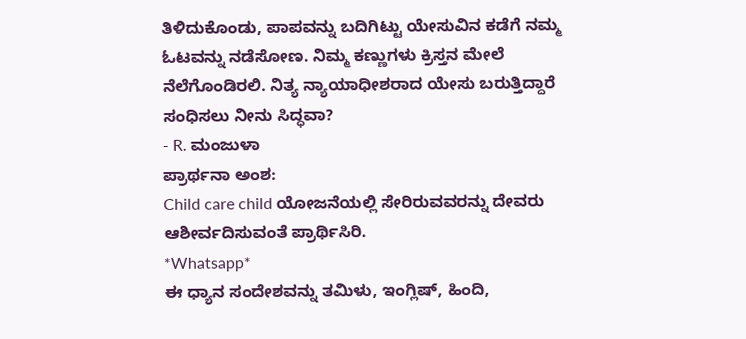ತಿಳಿದುಕೊಂಡು, ಪಾಪವನ್ನು ಬದಿಗಿಟ್ಟು ಯೇಸುವಿನ ಕಡೆಗೆ ನಮ್ಮ ಓಟವನ್ನು ನಡೆಸೋಣ. ನಿಮ್ಮ ಕಣ್ಣುಗಳು ಕ್ರಿಸ್ತನ ಮೇಲೆ ನೆಲೆಗೊಂಡಿರಲಿ. ನಿತ್ಯ ನ್ಯಾಯಾಧೀಶರಾದ ಯೇಸು ಬರುತ್ತಿದ್ದಾರೆ ಸಂಧಿಸಲು ನೀನು ಸಿದ್ಧವಾ?
- R. ಮಂಜುಳಾ
ಪ್ರಾರ್ಥನಾ ಅಂಶ:
Child care child ಯೋಜನೆಯಲ್ಲಿ ಸೇರಿರುವವರನ್ನು ದೇವರು ಆಶೀರ್ವದಿಸುವಂತೆ ಪ್ರಾರ್ಥಿಸಿರಿ.
*Whatsapp*
ಈ ಧ್ಯಾನ ಸಂದೇಶವನ್ನು ತಮಿಳು, ಇಂಗ್ಲಿಷ್, ಹಿಂದಿ,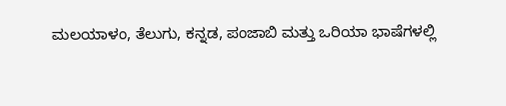ಮಲಯಾಳಂ, ತೆಲುಗು, ಕನ್ನಡ, ಪಂಜಾಬಿ ಮತ್ತು ಒರಿಯಾ ಭಾಷೆಗಳಲ್ಲಿ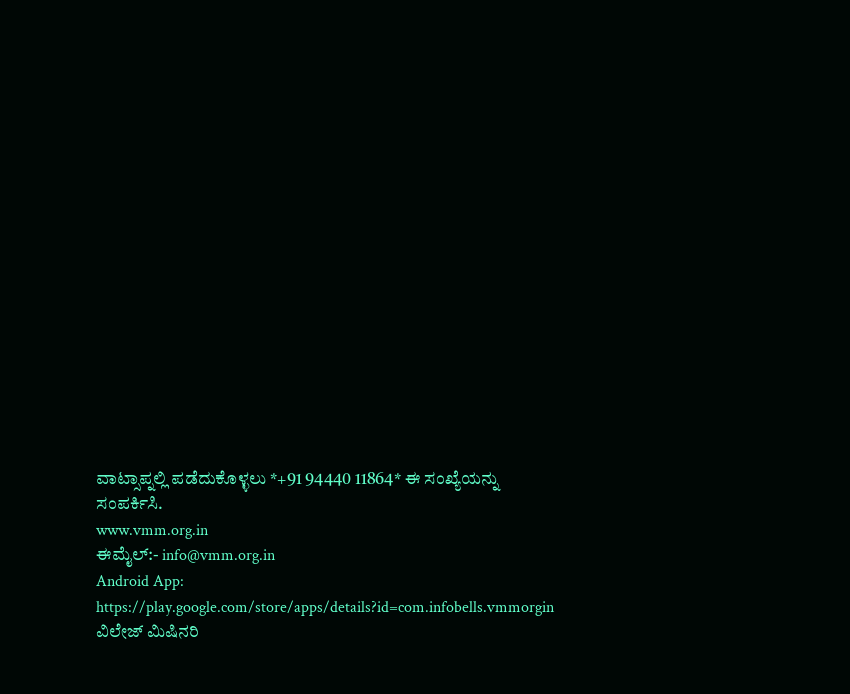ವಾಟ್ಸಾಪ್ನಲ್ಲಿ ಪಡೆದುಕೊಳ್ಳಲು *+91 94440 11864* ಈ ಸಂಖ್ಯೆಯನ್ನು ಸಂಪರ್ಕಿಸಿ.
www.vmm.org.in
ಈಮೈಲ್:- info@vmm.org.in
Android App: https://play.google.com/store/apps/details?id=com.infobells.vmmorgin
ವಿಲೇಜ್ ಮಿಷಿನರಿ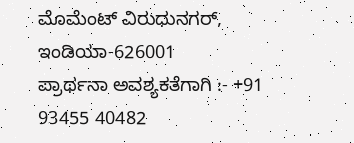ಮೊಮೆಂಟ್ ವಿರುಧುನಗರ್, ಇಂಡಿಯಾ-626001
ಪ್ರಾರ್ಥನಾ ಅವಶ್ಯಕತೆಗಾಗಿ :- +91 93455 40482